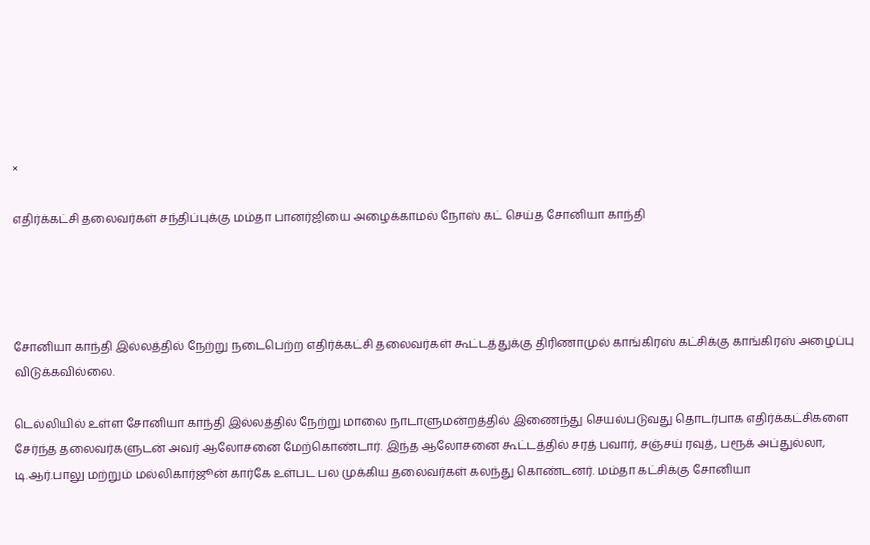×

எதிர்க்கட்சி தலைவர்கள் சந்திப்புக்கு மம்தா பானர்ஜியை அழைக்காமல் நோஸ் கட் செய்த சோனியா காந்தி




சோனியா காந்தி இல்லத்தில் நேற்று நடைபெற்ற எதிர்க்கட்சி தலைவர்கள் கூட்டத்துக்கு திரிணாமுல் காங்கிரஸ் கட்சிக்கு காங்கிரஸ் அழைப்பு விடுக்கவில்லை.

டெல்லியில் உள்ள சோனியா காந்தி இல்லத்தில் நேற்று மாலை நாடாளுமன்றத்தில் இணைந்து செயல்படுவது தொடர்பாக எதிர்க்கட்சிகளை சேர்ந்த தலைவர்களுடன் அவர் ஆலோசனை மேற்கொண்டார். இந்த ஆலோசனை கூட்டத்தில் சரத் பவார், சஞ்சய் ரவுத், பரூக் அப்துல்லா, டி.ஆர்.பாலு மற்றும் மல்லிகார்ஜூன் கார்கே உள்பட பல முக்கிய தலைவர்கள் கலந்து கொண்டனர். மம்தா கட்சிக்கு சோனியா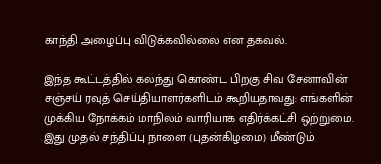காந்தி அழைப்பு விடுக்கவில்லை என தகவல்.

இந்த கூட்டத்தில் கலந்து கொண்ட பிறகு சிவ சேனாவின் சஞ்சய் ரவுத் செய்தியாளர்களிடம் கூறியதாவது: எங்களின் முக்கிய நோக்கம் மாநிலம் வாரியாக எதிர்க்கட்சி ஒற்றுமை. இது முதல் சந்திப்பு நாளை (புதன்கிழமை) மீண்டும்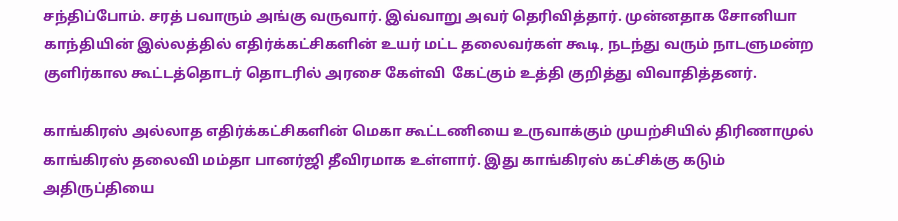சந்திப்போம். சரத் பவாரும் அங்கு வருவார். இவ்வாறு அவர் தெரிவித்தார். முன்னதாக சோனியா காந்தியின் இல்லத்தில் எதிர்க்கட்சிகளின் உயர் மட்ட தலைவர்கள் கூடி, நடந்து வரும் நாடளுமன்ற குளிர்கால கூட்டத்தொடர் தொடரில் அரசை கேள்வி  கேட்கும் உத்தி குறித்து விவாதித்தனர்.

காங்கிரஸ் அல்லாத எதிர்க்கட்சிகளின் மெகா கூட்டணியை உருவாக்கும் முயற்சியில் திரிணாமுல் காங்கிரஸ் தலைவி மம்தா பானர்ஜி தீவிரமாக உள்ளார். இது காங்கிரஸ் கட்சிக்கு கடும் அதிருப்தியை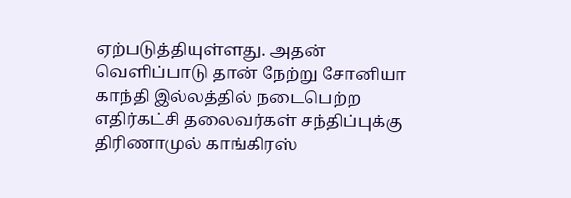ஏற்படுத்தியுள்ளது. அதன் வெளிப்பாடு தான் நேற்று சோனியா காந்தி இல்லத்தில் நடைபெற்ற எதிர்கட்சி தலைவர்கள் சந்திப்புக்கு திரிணாமுல் காங்கிரஸ்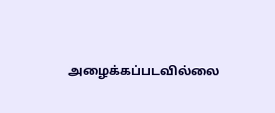அழைக்கப்படவில்லை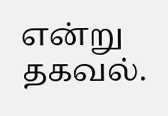என்று தகவல்.